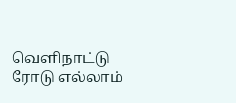வெளிநாட்டு ரோடு எல்லாம்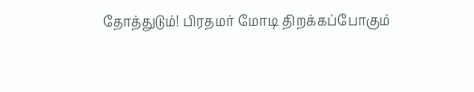தோத்துடும்! பிரதமர் மோடி திறக்கப்போகும்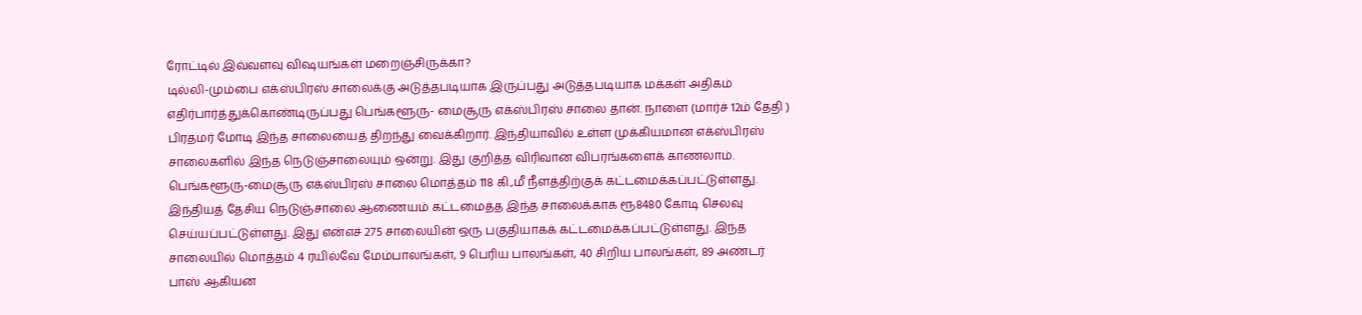ரோட்டில் இவ்வளவு விஷயங்கள் மறைஞ்சிருக்கா?
டில்லி-மும்பை எக்ஸ்பிரஸ் சாலைக்கு அடுத்தபடியாக இருப்பது அடுத்தபடியாக மக்கள் அதிகம் எதிர்பார்த்துக்கொண்டிருப்பது பெங்களூரு- மைசூரு எக்ஸ்பிரஸ் சாலை தான். நாளை (மார்ச் 12ம் தேதி ) பிரதமர் மோடி இந்த சாலையைத் திறந்து வைக்கிறார். இந்தியாவில் உள்ள முக்கியமான எக்ஸ்பிரஸ் சாலைகளில் இந்த நெடுஞ்சாலையும் ஒன்று. இது குறித்த விரிவான விபரங்களைக் காணலாம்.
பெங்களூரு-மைசூரு எக்ஸ்பிரஸ் சாலை மொத்தம் 118 கி.,மீ நீளத்திற்குக் கட்டமைக்கப்பட்டுள்ளது. இந்தியத் தேசிய நெடுஞ்சாலை ஆணையம் கட்டமைத்த இந்த சாலைக்காக ரூ8480 கோடி செலவு செய்யப்பட்டுள்ளது. இது என்எச் 275 சாலையின் ஒரு பகுதியாகக் கட்டமைக்கப்பட்டுள்ளது. இந்த சாலையில் மொத்தம் 4 ரயில்வே மேம்பாலங்கள், 9 பெரிய பாலங்கள், 40 சிறிய பாலங்கள், 89 அண்டர் பாஸ் ஆகியன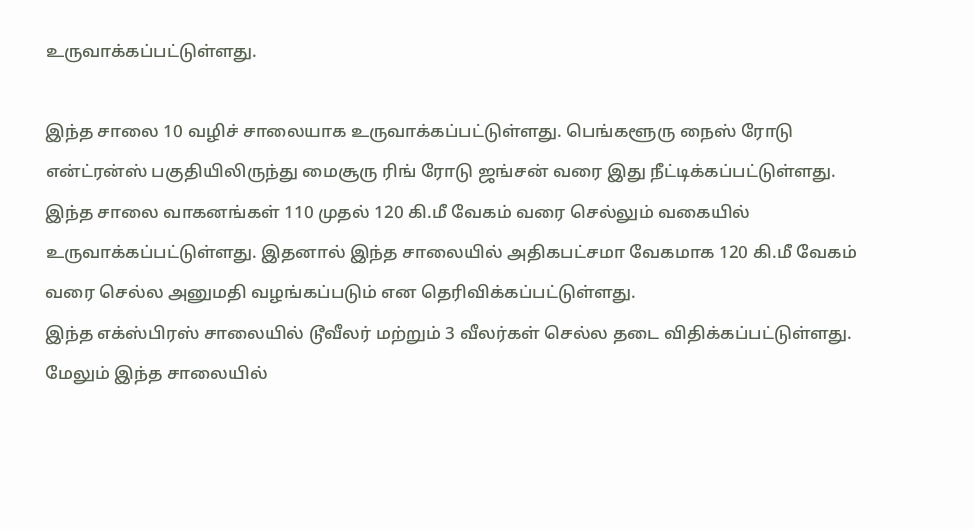உருவாக்கப்பட்டுள்ளது.

இந்த சாலை 10 வழிச் சாலையாக உருவாக்கப்பட்டுள்ளது. பெங்களூரு நைஸ் ரோடு என்ட்ரன்ஸ் பகுதியிலிருந்து மைசூரு ரிங் ரோடு ஜங்சன் வரை இது நீட்டிக்கப்பட்டுள்ளது. இந்த சாலை வாகனங்கள் 110 முதல் 120 கி.மீ வேகம் வரை செல்லும் வகையில் உருவாக்கப்பட்டுள்ளது. இதனால் இந்த சாலையில் அதிகபட்சமா வேகமாக 120 கி.மீ வேகம் வரை செல்ல அனுமதி வழங்கப்படும் என தெரிவிக்கப்பட்டுள்ளது.
இந்த எக்ஸ்பிரஸ் சாலையில் டூவீலர் மற்றும் 3 வீலர்கள் செல்ல தடை விதிக்கப்பட்டுள்ளது. மேலும் இந்த சாலையில்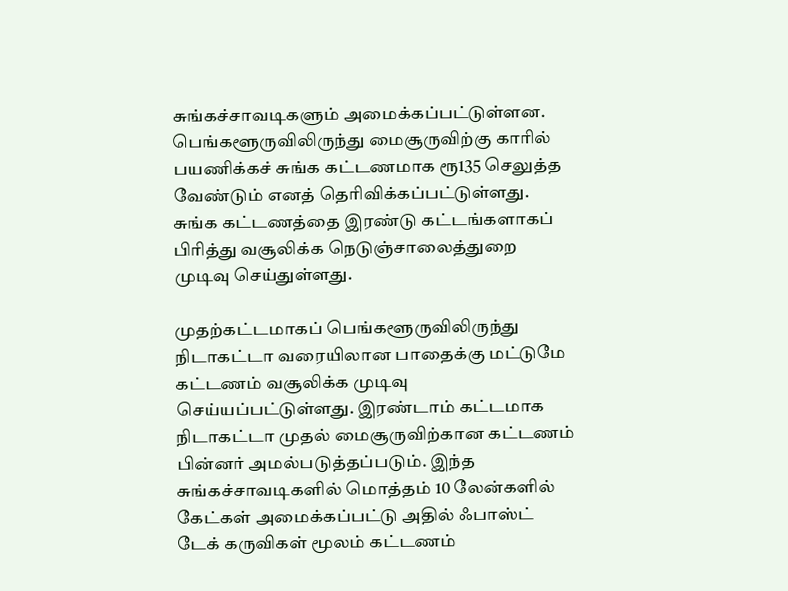சுங்கச்சாவடிகளும் அமைக்கப்பட்டுள்ளன. பெங்களூருவிலிருந்து மைசூருவிற்கு காரில் பயணிக்கச் சுங்க கட்டணமாக ரூ135 செலுத்த வேண்டும் எனத் தெரிவிக்கப்பட்டுள்ளது. சுங்க கட்டணத்தை இரண்டு கட்டங்களாகப் பிரித்து வசூலிக்க நெடுஞ்சாலைத்துறை முடிவு செய்துள்ளது.

முதற்கட்டமாகப் பெங்களூருவிலிருந்து நிடாகட்டா வரையிலான பாதைக்கு மட்டுமே கட்டணம் வசூலிக்க முடிவு செய்யப்பட்டுள்ளது. இரண்டாம் கட்டமாக நிடாகட்டா முதல் மைசூருவிற்கான கட்டணம் பின்னர் அமல்படுத்தப்படும். இந்த சுங்கச்சாவடிகளில் மொத்தம் 10 லேன்களில் கேட்கள் அமைக்கப்பட்டு அதில் ஃபாஸ்ட் டேக் கருவிகள் மூலம் கட்டணம்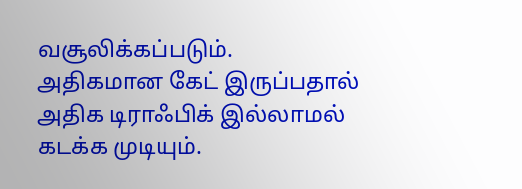வசூலிக்கப்படும். அதிகமான கேட் இருப்பதால் அதிக டிராஃபிக் இல்லாமல் கடக்க முடியும்.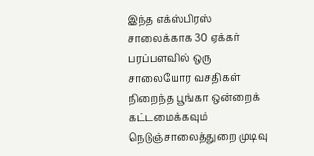இந்த எக்ஸ்பிரஸ் சாலைக்காக 30 ஏக்கர் பரப்பளவில் ஒரு சாலையோர வசதிகள் நிறைந்த பூங்கா ஒன்றைக் கட்டமைக்கவும் நெடுஞ்சாலைத்துறை முடிவு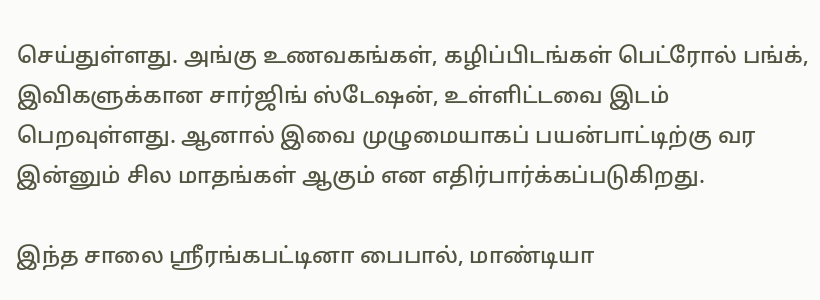செய்துள்ளது. அங்கு உணவகங்கள், கழிப்பிடங்கள் பெட்ரோல் பங்க், இவிகளுக்கான சார்ஜிங் ஸ்டேஷன், உள்ளிட்டவை இடம் பெறவுள்ளது. ஆனால் இவை முழுமையாகப் பயன்பாட்டிற்கு வர இன்னும் சில மாதங்கள் ஆகும் என எதிர்பார்க்கப்படுகிறது.

இந்த சாலை ஸ்ரீரங்கபட்டினா பைபால், மாண்டியா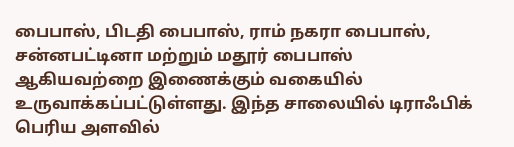பைபாஸ், பிடதி பைபாஸ், ராம் நகரா பைபாஸ், சன்னபட்டினா மற்றும் மதூர் பைபாஸ் ஆகியவற்றை இணைக்கும் வகையில் உருவாக்கப்பட்டுள்ளது. இந்த சாலையில் டிராஃபிக் பெரிய அளவில்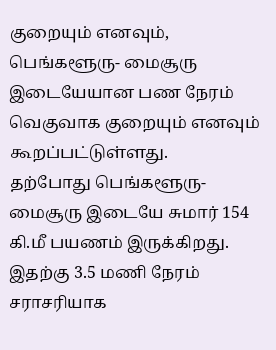குறையும் எனவும், பெங்களூரு- மைசூரு இடையேயான பண நேரம் வெகுவாக குறையும் எனவும் கூறப்பட்டுள்ளது.
தற்போது பெங்களூரு-மைசூரு இடையே சுமார் 154 கி.மீ பயணம் இருக்கிறது. இதற்கு 3.5 மணி நேரம் சராசரியாக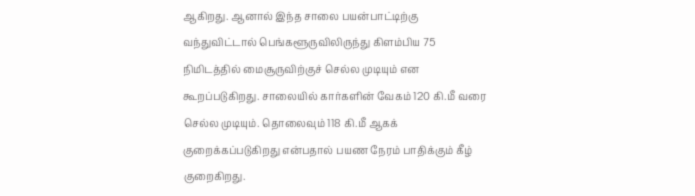ஆகிறது. ஆனால் இந்த சாலை பயன்பாட்டிற்கு வந்துவிட்டால் பெங்களூருவிலிருந்து கிளம்பிய 75 நிமிடத்தில் மைசூருவிற்குச் செல்ல முடியும் என கூறப்படுகிறது. சாலையில் கார்களின் வேகம் 120 கி.மீ வரை செல்ல முடியும். தொலைவும் 118 கி.மீ ஆகக் குறைக்கப்படுகிறது என்பதால் பயண நேரம் பாதிக்கும் கீழ் குறைகிறது.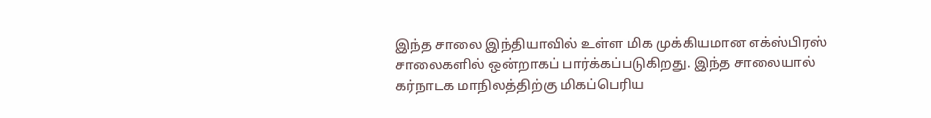இந்த சாலை இந்தியாவில் உள்ள மிக முக்கியமான எக்ஸ்பிரஸ் சாலைகளில் ஒன்றாகப் பார்க்கப்படுகிறது. இந்த சாலையால் கர்நாடக மாநிலத்திற்கு மிகப்பெரிய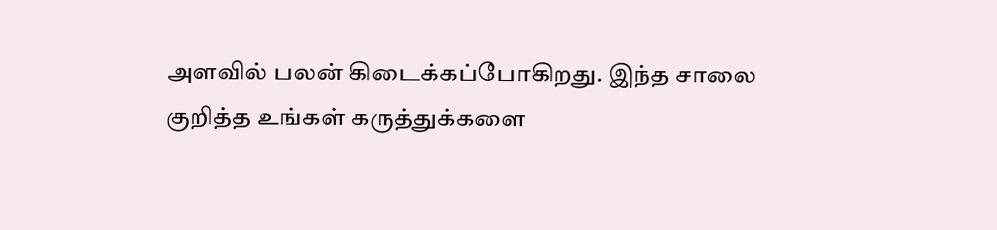அளவில் பலன் கிடைக்கப்போகிறது. இந்த சாலை குறித்த உங்கள் கருத்துக்களை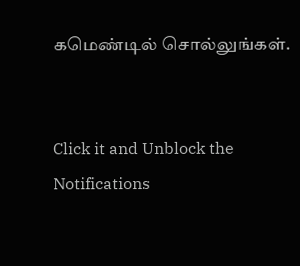கமெண்டில் சொல்லுங்கள்.


Click it and Unblock the Notifications